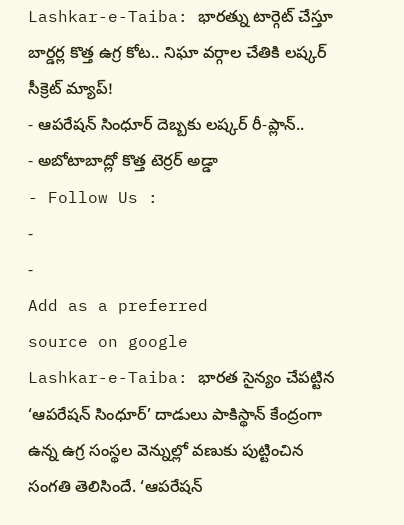Lashkar-e-Taiba: భారత్ను టార్గెట్ చేస్తూ బార్డర్ల కొత్త ఉగ్ర కోట.. నిఘా వర్గాల చేతికి లష్కర్ సీక్రెట్ మ్యాప్!
- ఆపరేషన్ సింధూర్ దెబ్బకు లష్కర్ రీ-ప్లాన్..
- అబోటాబాద్లో కొత్త టెర్రర్ అడ్డా
- Follow Us :
-
-
Add as a preferred
source on google
Lashkar-e-Taiba: భారత సైన్యం చేపట్టిన ‘ఆపరేషన్ సింధూర్’ దాడులు పాకిస్థాన్ కేంద్రంగా ఉన్న ఉగ్ర సంస్థల వెన్నుల్లో వణుకు పుట్టించిన సంగతి తెలిసిందే. ‘ఆపరేషన్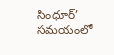సింధూర్’ సమయంలో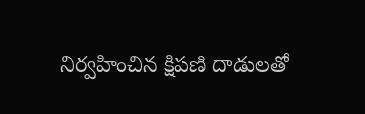నిర్వహించిన క్షిపణి దాడులతో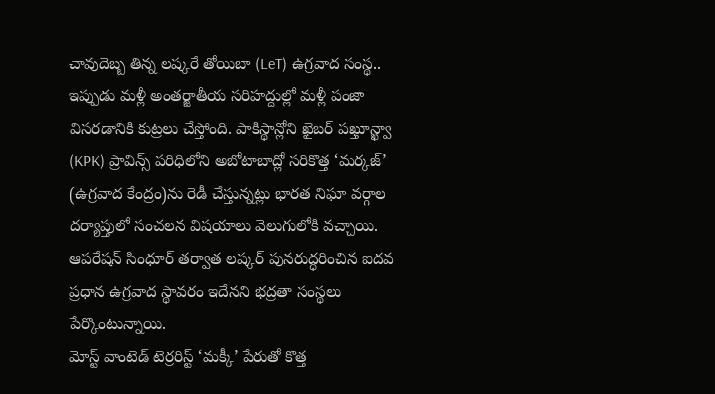చావుదెబ్బ తిన్న లష్కరే తోయిబా (LeT) ఉగ్రవాద సంస్థ.. ఇప్పుడు మళ్లీ అంతర్జాతీయ సరిహద్దుల్లో మళ్లీ పంజా విసరడానికి కుట్రలు చేస్తోంది. పాకిస్థాన్లోని ఖైబర్ పఖ్తూన్ఖ్వా (KPK) ప్రావిన్స్ పరిధిలోని అబోటాబాద్లో సరికొత్త ‘మర్కజ్’ (ఉగ్రవాద కేంద్రం)ను రెడీ చేస్తున్నట్లు భారత నిఘా వర్గాల దర్యాప్తులో సంచలన విషయాలు వెలుగులోకి వచ్చాయి. ఆపరేషన్ సింధూర్ తర్వాత లష్కర్ పునరుద్ధరించిన ఐదవ ప్రధాన ఉగ్రవాద స్థావరం ఇదేనని భద్రతా సంస్థలు పేర్కొంటున్నాయి.
మోస్ట్ వాంటెడ్ టెర్రరిస్ట్ ‘మక్కీ’ పేరుతో కొత్త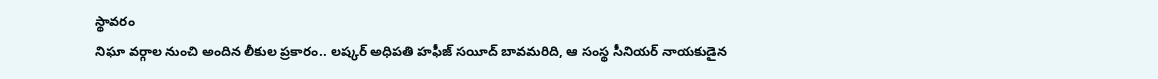స్థావరం
నిఘా వర్గాల నుంచి అందిన లీకుల ప్రకారం.. లష్కర్ అధిపతి హఫీజ్ సయీద్ బావమరిది, ఆ సంస్థ సీనియర్ నాయకుడైన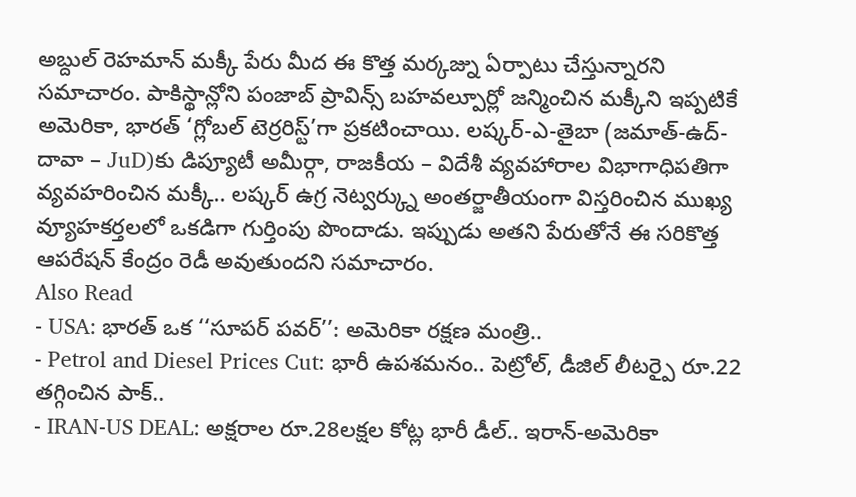అబ్దుల్ రెహమాన్ మక్కీ పేరు మీద ఈ కొత్త మర్కజ్ను ఏర్పాటు చేస్తున్నారని సమాచారం. పాకిస్థాన్లోని పంజాబ్ ప్రావిన్స్ బహవల్పూర్లో జన్మించిన మక్కీని ఇప్పటికే అమెరికా, భారత్ ‘గ్లోబల్ టెర్రరిస్ట్’గా ప్రకటించాయి. లష్కర్-ఎ-తైబా (జమాత్-ఉద్-దావా – JuD)కు డిప్యూటీ అమీర్గా, రాజకీయ – విదేశీ వ్యవహారాల విభాగాధిపతిగా వ్యవహరించిన మక్కీ.. లష్కర్ ఉగ్ర నెట్వర్క్ను అంతర్జాతీయంగా విస్తరించిన ముఖ్య వ్యూహకర్తలలో ఒకడిగా గుర్తింపు పొందాడు. ఇప్పుడు అతని పేరుతోనే ఈ సరికొత్త ఆపరేషన్ కేంద్రం రెడీ అవుతుందని సమాచారం.
Also Read
- USA: భారత్ ఒక ‘‘సూపర్ పవర్’’: అమెరికా రక్షణ మంత్రి..
- Petrol and Diesel Prices Cut: భారీ ఉపశమనం.. పెట్రోల్, డీజిల్ లీటర్పై రూ.22 తగ్గించిన పాక్..
- IRAN-US DEAL: అక్షరాల రూ.28లక్షల కోట్ల భారీ డీల్.. ఇరాన్-అమెరికా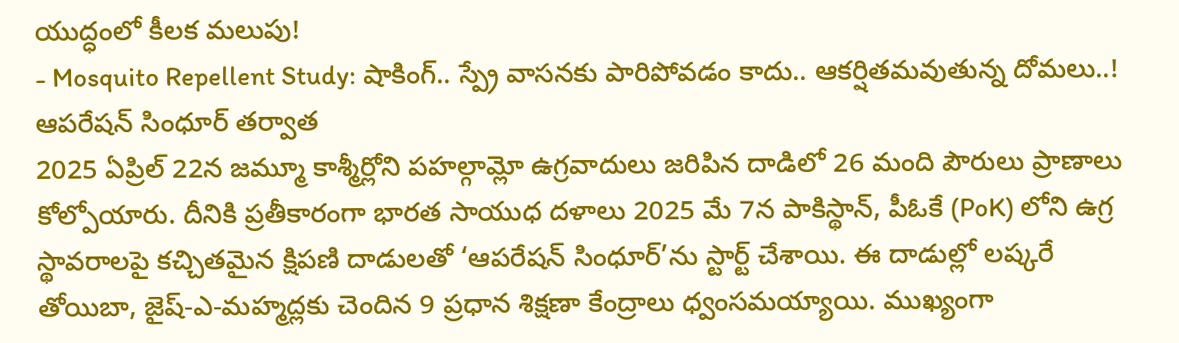యుద్ధంలో కీలక మలుపు!
- Mosquito Repellent Study: షాకింగ్.. స్ప్రే వాసనకు పారిపోవడం కాదు.. ఆకర్షితమవుతున్న దోమలు..!
ఆపరేషన్ సింధూర్ తర్వాత
2025 ఏప్రిల్ 22న జమ్మూ కాశ్మీర్లోని పహల్గామ్లో ఉగ్రవాదులు జరిపిన దాడిలో 26 మంది పౌరులు ప్రాణాలు కోల్పోయారు. దీనికి ప్రతీకారంగా భారత సాయుధ దళాలు 2025 మే 7న పాకిస్థాన్, పీఓకే (PoK) లోని ఉగ్ర స్థావరాలపై కచ్చితమైన క్షిపణి దాడులతో ‘ఆపరేషన్ సింధూర్’ను స్టార్ట్ చేశాయి. ఈ దాడుల్లో లష్కరే తోయిబా, జైష్-ఎ-మహ్మద్లకు చెందిన 9 ప్రధాన శిక్షణా కేంద్రాలు ధ్వంసమయ్యాయి. ముఖ్యంగా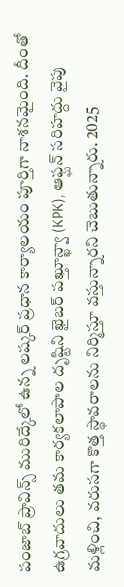పంజాబ్ ప్రావిన్స్ మురిద్కేలో ఉన్న లష్కర్ ప్రధాన కార్యాలయం పూర్తిగా నాశనమైంది. దీంతో ఉగ్రవాదులు తమ కార్యకలాపాల దృష్టిని ఖైబర్ పఖ్తూన్ఖ్వా (KPK), ఆఫ్ఘన్ సరిహద్దు వైపు మళ్లించి, వరుసగా కొత్త స్థావరాలను నిర్మిస్తూ వస్తున్నారని చెబుతున్నారు. 2025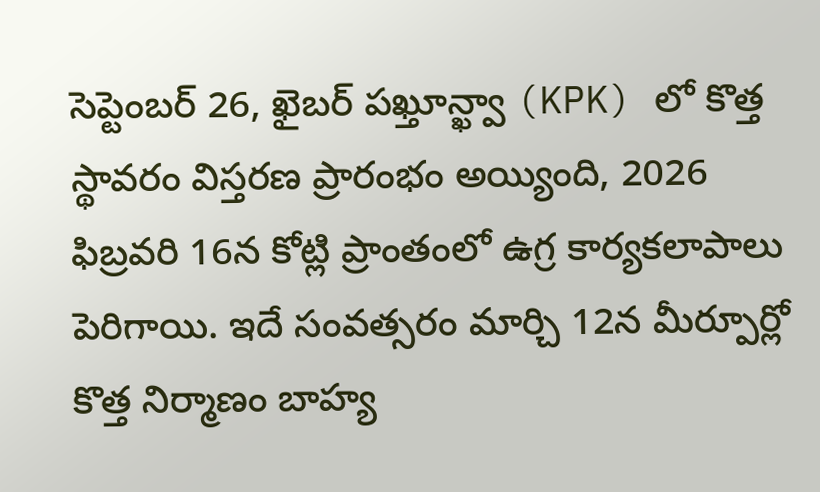సెప్టెంబర్ 26, ఖైబర్ పఖ్తూన్ఖ్వా (KPK) లో కొత్త స్థావరం విస్తరణ ప్రారంభం అయ్యింది, 2026 ఫిబ్రవరి 16న కోట్లి ప్రాంతంలో ఉగ్ర కార్యకలాపాలు పెరిగాయి. ఇదే సంవత్సరం మార్చి 12న మీర్పూర్లో కొత్త నిర్మాణం బాహ్య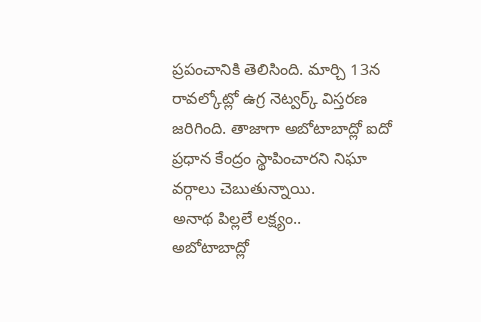ప్రపంచానికి తెలిసింది. మార్చి 13న రావల్కోట్లో ఉగ్ర నెట్వర్క్ విస్తరణ జరిగింది. తాజాగా అబోటాబాద్లో ఐదో ప్రధాన కేంద్రం స్థాపించారని నిఘా వర్గాలు చెబుతున్నాయి.
అనాథ పిల్లలే లక్ష్యం..
అబోటాబాద్లో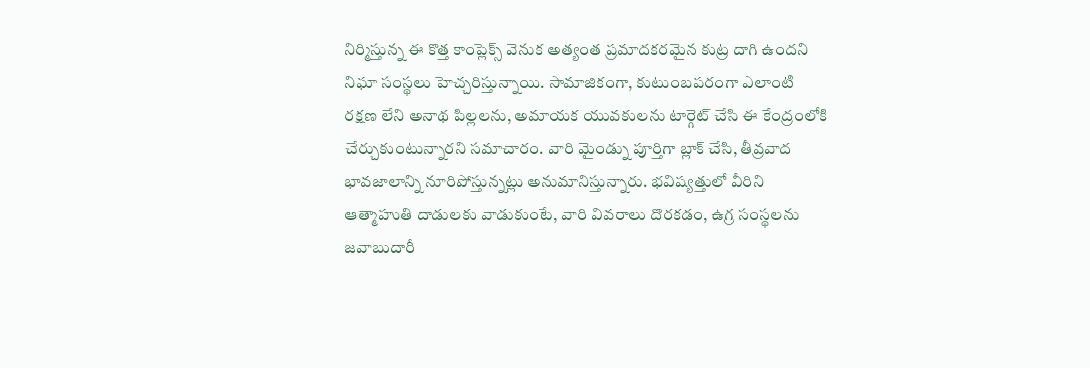నిర్మిస్తున్న ఈ కొత్త కాంప్లెక్స్ వెనుక అత్యంత ప్రమాదకరమైన కుట్ర దాగి ఉందని నిఘా సంస్థలు హెచ్చరిస్తున్నాయి. సామాజికంగా, కుటుంబపరంగా ఎలాంటి రక్షణ లేని అనాథ పిల్లలను, అమాయక యువకులను టార్గెట్ చేసి ఈ కేంద్రంలోకి చేర్చుకుంటున్నారని సమాచారం. వారి మైండ్ను పూర్తిగా బ్లాక్ చేసి, తీవ్రవాద భావజాలాన్ని నూరిపోస్తున్నట్లు అనుమానిస్తున్నారు. భవిష్యత్తులో వీరిని ఆత్మాహుతి దాడులకు వాడుకుంటే, వారి వివరాలు దొరకడం, ఉగ్ర సంస్థలను జవాబుదారీ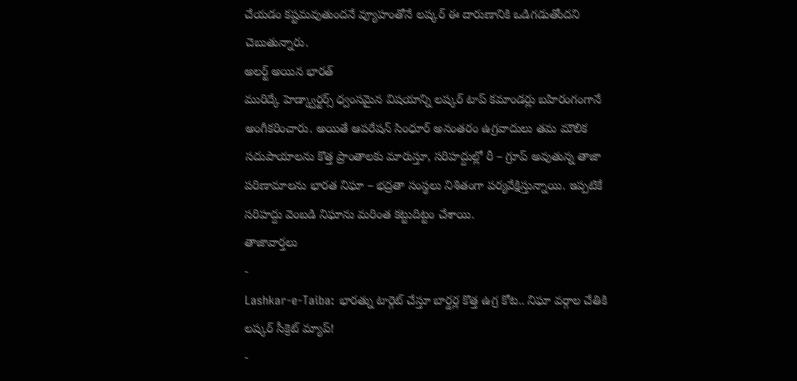చేయడం కష్టమవుతుందనే వ్యూహంతోనే లష్కర్ ఈ దారుణానికి ఒడిగడుతోందని చెబుతున్నారు.
అలర్ట్ అయిన భారత్
మురిద్కే హెడ్క్వార్టర్స్ ధ్వంసమైన విషయాన్ని లష్కర్ టాప్ కమాండర్లు బహిరంగంగానే అంగీకరించారు. అయితే ఆపరేషన్ సింధూర్ అనంతరం ఉగ్రవాదులు తమ మౌలిక సదుపాయాలను కొత్త ప్రాంతాలకు మారుస్తూ, సరిహద్దుల్లో రీ – గ్రూప్ అవుతున్న తాజా పరిణామాలను భారత నిఘా – భద్రతా సంస్థలు నిశితంగా పర్యవేక్షిస్తున్నాయి. ఇప్పటికే సరిహద్దు వెంబడి నిఘాను మరింత కట్టుదిట్టం చేశాయి.
తాజావార్తలు
-
Lashkar-e-Taiba: భారత్ను టార్గెట్ చేస్తూ బార్డర్ల కొత్త ఉగ్ర కోట.. నిఘా వర్గాల చేతికి లష్కర్ సీక్రెట్ మ్యాప్!
-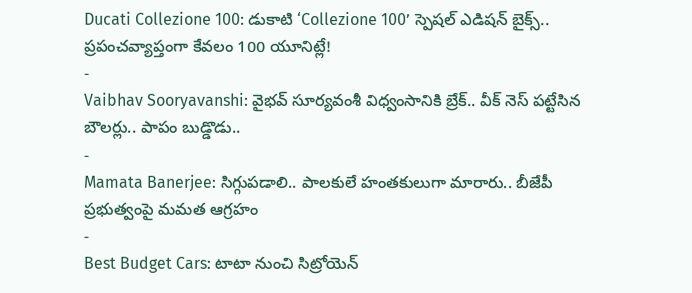Ducati Collezione 100: డుకాటి ‘Collezione 100’ స్పెషల్ ఎడిషన్ బైక్స్.. ప్రపంచవ్యాప్తంగా కేవలం 100 యూనిట్లే!
-
Vaibhav Sooryavanshi: వైభవ్ సూర్యవంశీ విధ్వంసానికి బ్రేక్.. వీక్ నెస్ పట్టేసిన బౌలర్లు.. పాపం బుడ్డొడు..
-
Mamata Banerjee: సిగ్గుపడాలి.. పాలకులే హంతకులుగా మారారు.. బీజేపీ ప్రభుత్వంపై మమత ఆగ్రహం
-
Best Budget Cars: టాటా నుంచి సిట్రోయెన్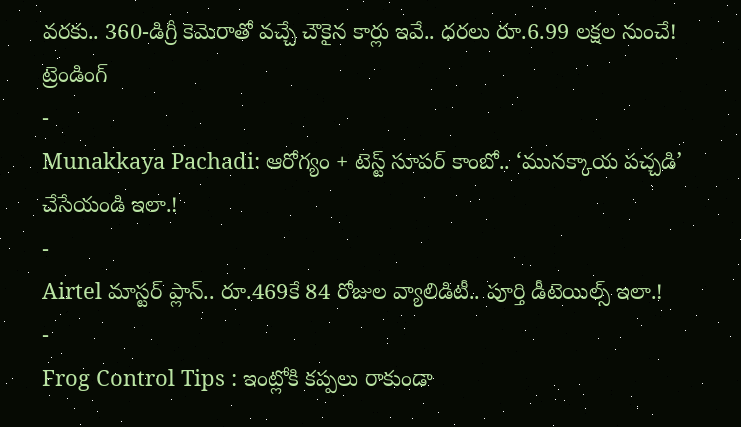వరకు.. 360-డిగ్రీ కెమెరాతో వచ్చే చౌకైన కార్లు ఇవే.. ధరలు రూ.6.99 లక్షల నుంచే!
ట్రెండింగ్
-
Munakkaya Pachadi: ఆరోగ్యం + టెస్ట్ సూపర్ కాంబో.. ‘మునక్కాయ పచ్చడి’ చేసేయండి ఇలా.!
-
Airtel మాస్టర్ ప్లాన్.. రూ.469కే 84 రోజుల వ్యాలిడిటీ.. పూర్తి డీటెయిల్స్ ఇలా.!
-
Frog Control Tips : ఇంట్లోకి కప్పలు రాకుండా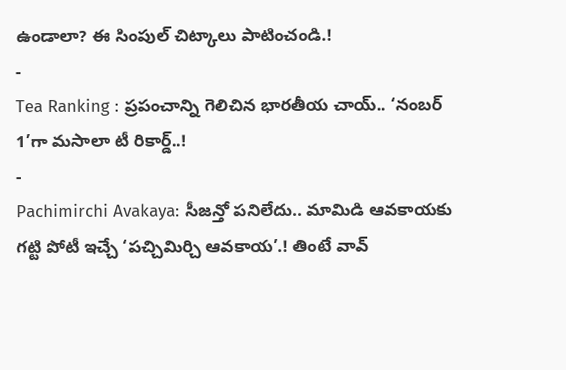ఉండాలా? ఈ సింపుల్ చిట్కాలు పాటించండి.!
-
Tea Ranking : ప్రపంచాన్ని గెలిచిన భారతీయ చాయ్.. ‘నంబర్ 1’గా మసాలా టీ రికార్డ్..!
-
Pachimirchi Avakaya: సీజన్తో పనిలేదు.. మామిడి ఆవకాయకు గట్టి పోటీ ఇచ్చే ‘పచ్చిమిర్చి ఆవకాయ’.! తింటే వావ్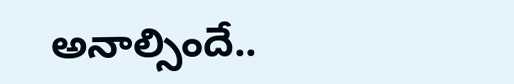అనాల్సిందే..